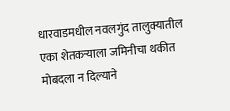धारवाडमधील नवलगुंद तालुक्यातील एका शेतकऱ्याला जमिनीचा थकीत मोबदला न दिल्याने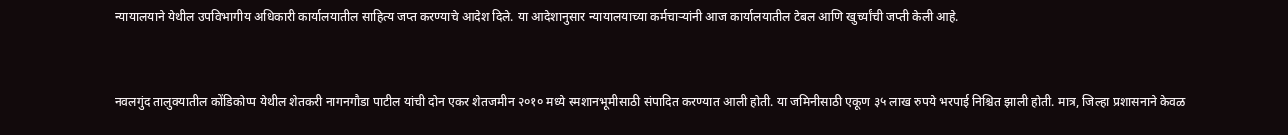न्यायालयाने येथील उपविभागीय अधिकारी कार्यालयातील साहित्य जप्त करण्याचे आदेश दिले. या आदेशानुसार न्यायालयाच्या कर्मचाऱ्यांनी आज कार्यालयातील टेबल आणि खुर्च्यांची जप्ती केली आहे.


नवलगुंद तालुक्यातील कोंडिकोप्प येथील शेतकरी नागनगौडा पाटील यांची दोन एकर शेतजमीन २०१० मध्ये स्मशानभूमीसाठी संपादित करण्यात आली होती. या जमिनीसाठी एकूण ३५ लाख रुपये भरपाई निश्चित झाली होती. मात्र, जिल्हा प्रशासनाने केवळ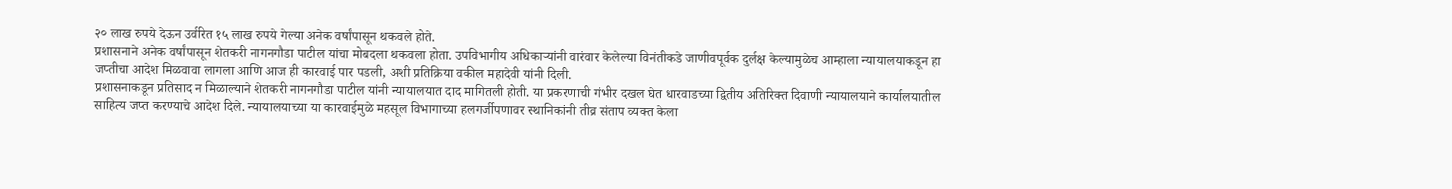२० लाख रुपये देऊन उर्वरित १५ लाख रुपये गेल्या अनेक वर्षांपासून थकवले होते.
प्रशासनाने अनेक वर्षांपासून शेतकरी नागनगौडा पाटील यांचा मोबदला थकवला होता. उपविभागीय अधिकाऱ्यांनी वारंवार केलेल्या विनंतीकडे जाणीवपूर्वक दुर्लक्ष केल्यामुळेच आम्हाला न्यायालयाकडून हा जप्तीचा आदेश मिळवावा लागला आणि आज ही कारवाई पार पडली, अशी प्रतिक्रिया वकील महादेवी यांनी दिली.
प्रशासनाकडून प्रतिसाद न मिळाल्याने शेतकरी नागनगौडा पाटील यांनी न्यायालयात दाद मागितली होती. या प्रकरणाची गंभीर दखल घेत धारवाडच्या द्वितीय अतिरिक्त दिवाणी न्यायालयाने कार्यालयातील साहित्य जप्त करण्याचे आदेश दिले. न्यायालयाच्या या कारवाईमुळे महसूल विभागाच्या हलगर्जीपणावर स्थानिकांनी तीव्र संताप व्यक्त केला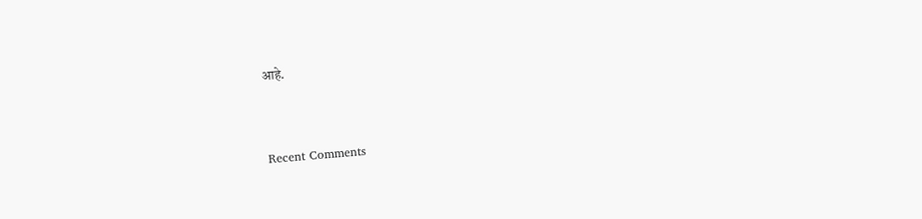आहे.


Recent Comments